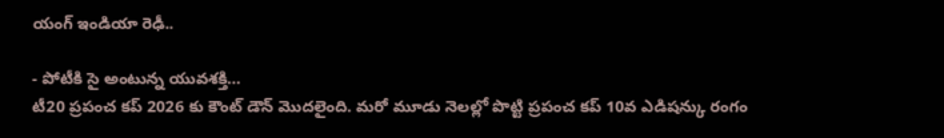యంగ్ ఇండియా రెఢీ..

- పోటీకి సై అంటున్న యువశక్తి…
టీ20 ప్రపంచ కప్ 2026 కు కౌంట్ డౌన్ మొదలైంది. మరో మూడు నెలల్లో పొట్టి ప్రపంచ కప్ 10వ ఎడిషన్కు రంగం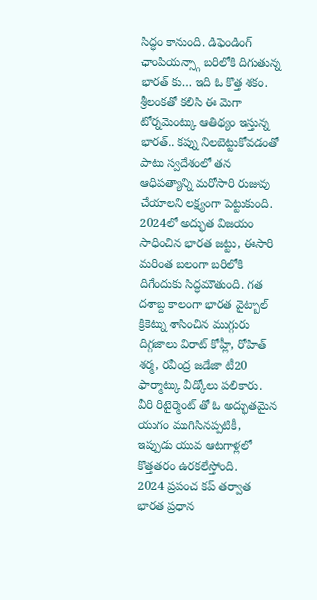సిద్ధం కానుంది. డిఫెండింగ్ ఛాంపియన్స్గా బరిలోకి దిగుతున్న భారత్ కు… ఇది ఓ కొత్త శకం. శ్రీలంకతో కలిసి ఈ మెగా టోర్నమెంట్కు ఆతిథ్యం ఇస్తున్న భారత్.. కప్ను నిలబెట్టుకోవడంతో పాటు స్వదేశంలో తన ఆధిపత్యాన్ని మరోసారి రుజువు చేయాలని లక్ష్యంగా పెట్టుకుంది.
2024లో అద్భుత విజయం సాధించిన భారత జట్టు, ఈసారి మరింత బలంగా బరిలోకి దిగేందుకు సిద్ధమౌతుంది. గత దశాబ్ద కాలంగా భారత వైట్బాల్ క్రికెట్ను శాసించిన ముగ్గురు దిగ్గజాలు విరాట్ కోహ్లీ, రోహిత్ శర్మ, రవీంద్ర జడేజా టీ20 ఫార్మాట్కు వీడ్కోలు పలికారు. వీరి రిటైర్మెంట్ తో ఓ అద్భుతమైన యుగం ముగిసినప్పటికీ, ఇప్పుడు యువ ఆటగాళ్లలో కొత్తతరం ఉరకలేస్తోంది.
2024 ప్రపంచ కప్ తర్వాత భారత ప్రధాన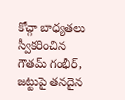కోచ్గా బాధ్యతలు స్వీకరించిన గౌతమ్ గంభీర్, జట్టుపై తనదైన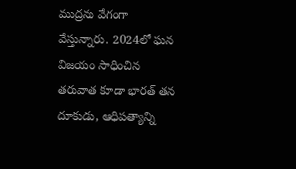ముద్రను వేగంగా వేస్తున్నారు. 2024లో ఘన విజయం సాధించిన తరువాత కూడా భారత్ తన దూకుడు, ఆధిపత్యాన్ని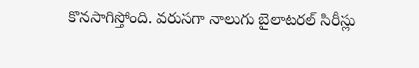కొనసాగిస్తోంది. వరుసగా నాలుగు బైలాటరల్ సిరీస్లు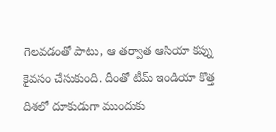గెలవడంతో పాటు, ఆ తర్వాత ఆసియా కప్ను కైవసం చేసుకుంది. దీంతో టీమ్ ఇండియా కొత్త దిశలో దూకుడుగా ముందుకు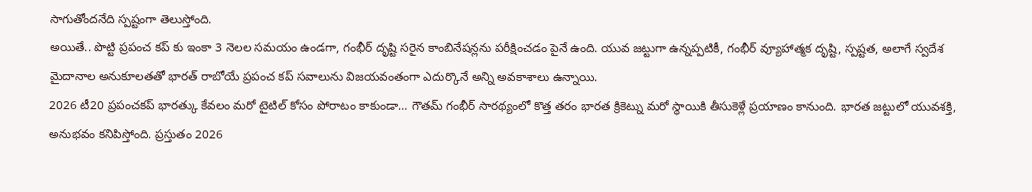సాగుతోందనేది స్పష్టంగా తెలుస్తోంది.
అయితే.. పొట్టి ప్రపంచ కప్ కు ఇంకా 3 నెలల సమయం ఉండగా, గంభీర్ దృష్టి సరైన కాంబినేషన్లను పరీక్షించడం పైనే ఉంది. యువ జట్టుగా ఉన్నప్పటికీ, గంభీర్ వ్యూహాత్మక దృష్టి, స్పష్టత, అలాగే స్వదేశ మైదానాల అనుకూలతతో భారత్ రాబోయే ప్రపంచ కప్ సవాలును విజయవంతంగా ఎదుర్కొనే అన్ని అవకాశాలు ఉన్నాయి.
2026 టీ20 ప్రపంచకప్ భారత్కు కేవలం మరో టైటిల్ కోసం పోరాటం కాకుండా… గౌతమ్ గంభీర్ సారథ్యంలో కొత్త తరం భారత క్రికెట్ను మరో స్థాయికి తీసుకెళ్లే ప్రయాణం కానుంది. భారత జట్టులో యువశక్తి, అనుభవం కనిపిస్తోంది. ప్రస్తుతం 2026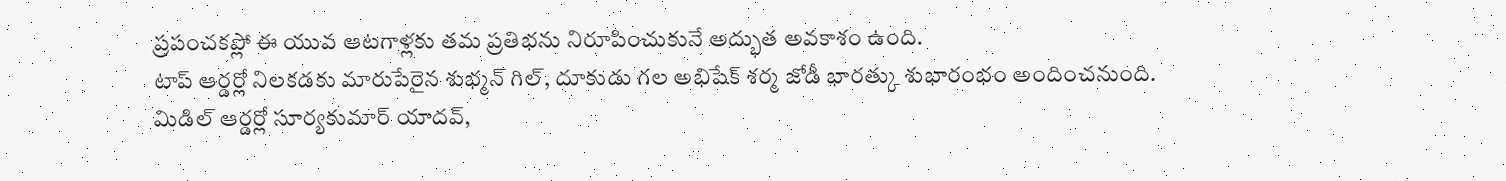ప్రపంచకప్లో ఈ యువ ఆటగాళ్లకు తమ ప్రతిభను నిరూపించుకునే అద్భుత అవకాశం ఉంది.
టాప్ ఆర్డర్లో నిలకడకు మారుపేరైన శుభ్మన్ గిల్, దూకుడు గల అభిషేక్ శర్మ జోడీ భారత్కు శుభారంభం అందించనుంది. మిడిల్ ఆర్డర్లో సూర్యకుమార్ యాదవ్,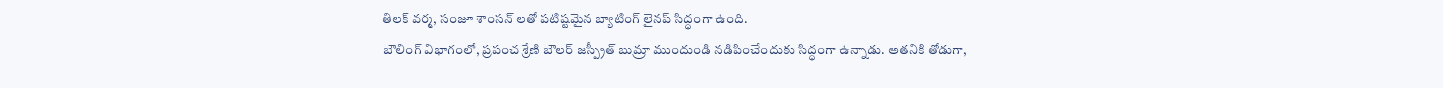తిలక్ వర్మ, సంజూ శాంసన్ లతో పటిష్టమైన బ్యాటింగ్ లైనప్ సిద్ధంగా ఉంది.
బౌలింగ్ విభాగంలో, ప్రపంచ శ్రేణి బౌలర్ జస్ప్రీత్ బుమ్రా ముందుండి నడిపించేందుకు సిద్ధంగా ఉన్నాడు. అతనికి తోడుగా,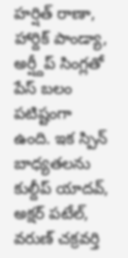హర్షిత్ రాణా, హార్దిక్ పాండ్యా, అర్ష్దీప్ సింగ్లతో పేస్ బలం పటిష్టంగా ఉంది. ఇక స్పిన్ బాధ్యతలను కుల్దీప్ యాదవ్, అక్షర్ పటేల్, వరుణ్ చక్రవర్తి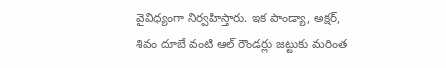వైవిధ్యంగా నిర్వహిస్తారు. ఇక పాండ్యా, అక్షర్, శివం దూబే వంటి ఆల్ రౌండర్లు జట్టుకు మరింత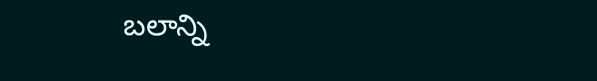బలాన్ని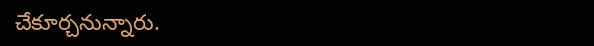చేకూర్చనున్నారు.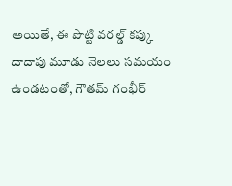అయితే, ఈ పొట్టి వరల్డ్ కప్కు దాదాపు మూడు నెలలు సమయం ఉండటంతో, గౌతమ్ గంభీర్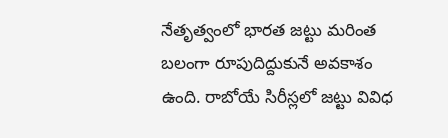నేతృత్వంలో భారత జట్టు మరింత బలంగా రూపుదిద్దుకునే అవకాశం ఉంది. రాబోయే సిరీస్లలో జట్టు వివిధ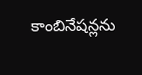కాంబినేషన్లను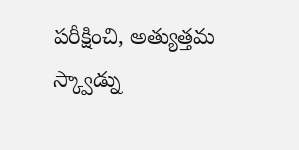పరీక్షించి, అత్యుత్తమ స్క్వాడ్ను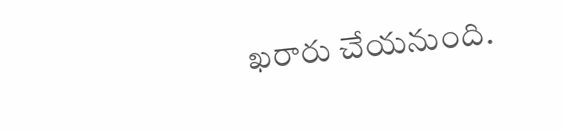ఖరారు చేయనుంది.